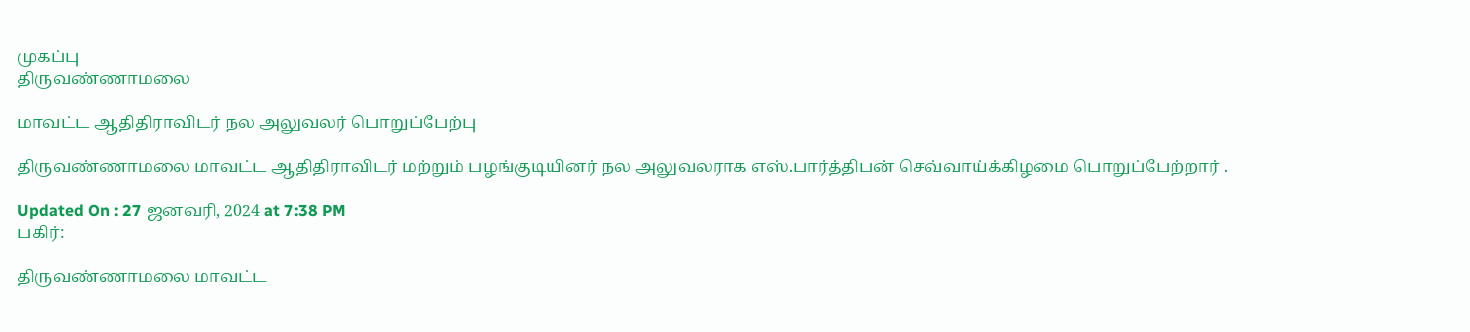முகப்பு
திருவண்ணாமலை

மாவட்ட ஆதிதிராவிடர் நல அலுவலர் பொறுப்பேற்பு

திருவண்ணாமலை மாவட்ட ஆதிதிராவிடர் மற்றும் பழங்குடியினர் நல அலுவலராக எஸ்.பார்த்திபன் செவ்வாய்க்கிழமை பொறுப்பேற்றார் .

Updated On : 27 ஜனவரி, 2024 at 7:38 PM
பகிர்:

திருவண்ணாமலை மாவட்ட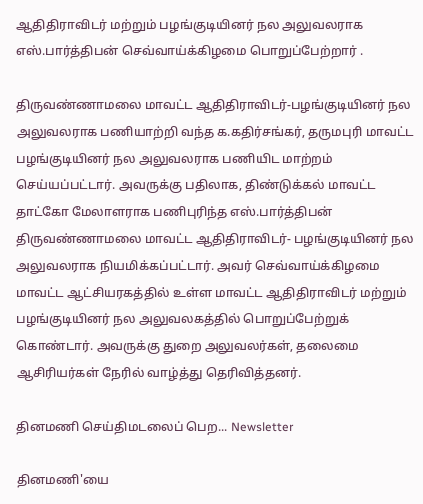ஆதிதிராவிடர் மற்றும் பழங்குடியினர் நல அலுவலராக எஸ்.பார்த்திபன் செவ்வாய்க்கிழமை பொறுப்பேற்றார் .

திருவண்ணாமலை மாவட்ட ஆதிதிராவிடர்-பழங்குடியினர் நல அலுவலராக பணியாற்றி வந்த க.கதிர்சங்கர், தருமபுரி மாவட்ட பழங்குடியினர் நல அலுவலராக பணியிட மாற்றம் செய்யப்பட்டார். அவருக்கு பதிலாக, திண்டுக்கல் மாவட்ட தாட்கோ மேலாளராக பணிபுரிந்த எஸ்.பார்த்திபன் திருவண்ணாமலை மாவட்ட ஆதிதிராவிடர்- பழங்குடியினர் நல அலுவலராக நியமிக்கப்பட்டார். அவர் செவ்வாய்க்கிழமை மாவட்ட ஆட்சியரகத்தில் உள்ள மாவட்ட ஆதிதிராவிடர் மற்றும் பழங்குடியினர் நல அலுவலகத்தில் பொறுப்பேற்றுக் கொண்டார். அவருக்கு துறை அலுவலர்கள், தலைமை ஆசிரியர்கள் நேரில் வாழ்த்து தெரிவித்தனர்.

தினமணி செய்திமடலைப் பெற... Newsletter

தினமணி'யை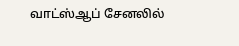வாட்ஸ்ஆப் சேனலில்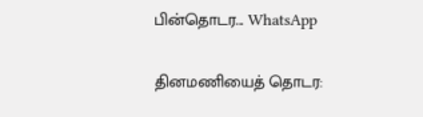பின்தொடர... WhatsApp

தினமணியைத் தொடர: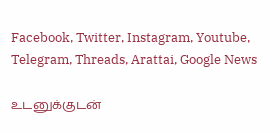Facebook, Twitter, Instagram, Youtube, Telegram, Threads, Arattai, Google News

உடனுக்குடன்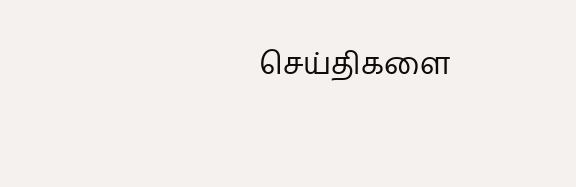செய்திகளை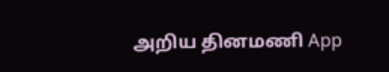அறிய தினமணி App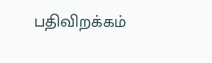பதிவிறக்கம்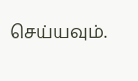செய்யவும்.